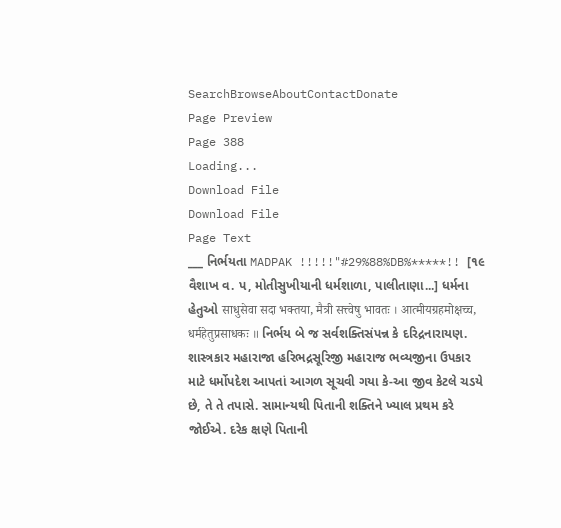SearchBrowseAboutContactDonate
Page Preview
Page 388
Loading...
Download File
Download File
Page Text
___ નિર્ભયતા MADPAK !!!!!"#29%88%DB%*****!! [૧૯ વૈશાખ વ. પ, મોતીસુખીયાની ધર્મશાળા, પાલીતાણા...] ધર્મના હેતુઓ साधुसेवा सदा भक्तया, मैत्री सत्त्वेषु भावतः । आत्मीयग्रहमोक्षच्च, धर्महेतुप्रसाधकः ॥ નિર્ભય બે જ સર્વશક્તિસંપન્ન કે દરિદ્રનારાયણ. શાસ્ત્રકાર મહારાજા હરિભદ્રસૂરિજી મહારાજ ભવ્યજીના ઉપકાર માટે ધર્મોપદેશ આપતાં આગળ સૂચવી ગયા કે-આ જીવ કેટલે ચડયે છે, તે તે તપાસે. સામાન્યથી પિતાની શક્તિને ખ્યાલ પ્રથમ કરે જોઈએ. દરેક ક્ષણે પિતાની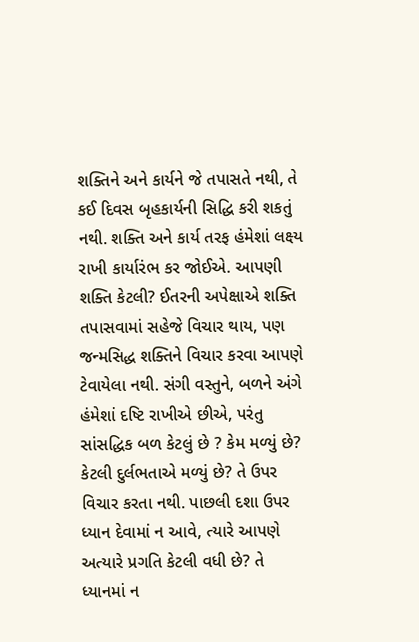શક્તિને અને કાર્યને જે તપાસતે નથી, તે કઈ દિવસ બૃહકાર્યની સિદ્ધિ કરી શકતું નથી. શક્તિ અને કાર્ય તરફ હંમેશાં લક્ષ્ય રાખી કાર્યારંભ કર જોઈએ. આપણી શક્તિ કેટલી? ઈતરની અપેક્ષાએ શક્તિ તપાસવામાં સહેજે વિચાર થાય, પણ જન્મસિદ્ધ શક્તિને વિચાર કરવા આપણે ટેવાયેલા નથી. સંગી વસ્તુને, બળને અંગે હંમેશાં દષ્ટિ રાખીએ છીએ, પરંતુ સાંસદ્ધિક બળ કેટલું છે ? કેમ મળ્યું છે? કેટલી દુર્લભતાએ મળ્યું છે? તે ઉપર વિચાર કરતા નથી. પાછલી દશા ઉપર ધ્યાન દેવામાં ન આવે, ત્યારે આપણે અત્યારે પ્રગતિ કેટલી વધી છે? તે ધ્યાનમાં ન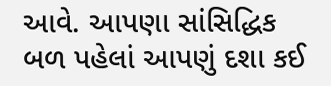આવે. આપણા સાંસિદ્ધિક બળ પહેલાં આપણું દશા કઈ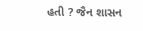હતી ? જૈન શાસન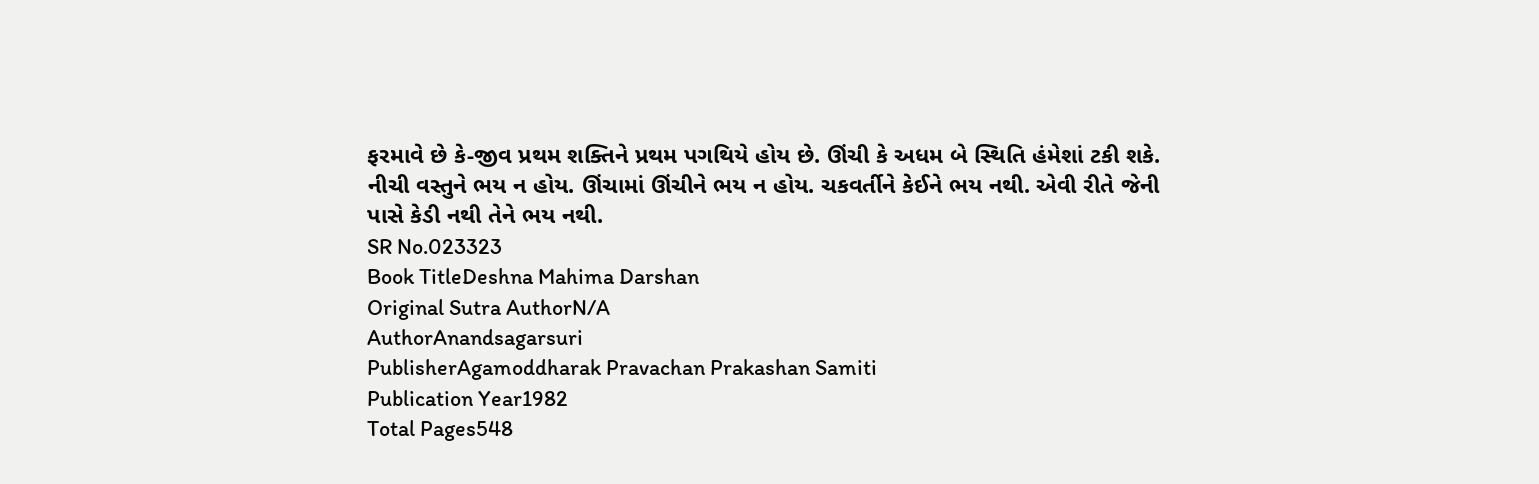ફરમાવે છે કે-જીવ પ્રથમ શક્તિને પ્રથમ પગથિયે હોય છે. ઊંચી કે અધમ બે સ્થિતિ હંમેશાં ટકી શકે. નીચી વસ્તુને ભય ન હોય. ઊંચામાં ઊંચીને ભય ન હોય. ચકવર્તીને કેઈને ભય નથી. એવી રીતે જેની પાસે કેડી નથી તેને ભય નથી.
SR No.023323
Book TitleDeshna Mahima Darshan
Original Sutra AuthorN/A
AuthorAnandsagarsuri
PublisherAgamoddharak Pravachan Prakashan Samiti
Publication Year1982
Total Pages548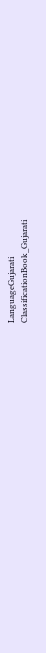LanguageGujarati
ClassificationBook_Gujarati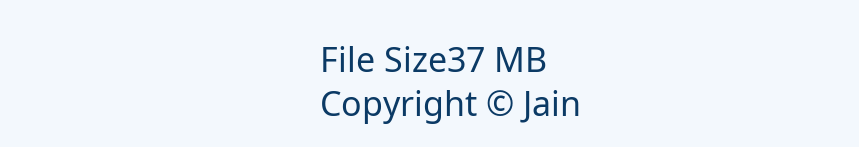File Size37 MB
Copyright © Jain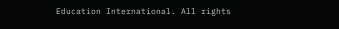Education International. All rights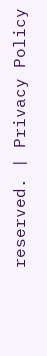reserved. | Privacy Policy